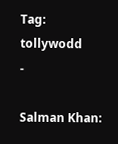Tag: tollywodd
-

Salman Khan: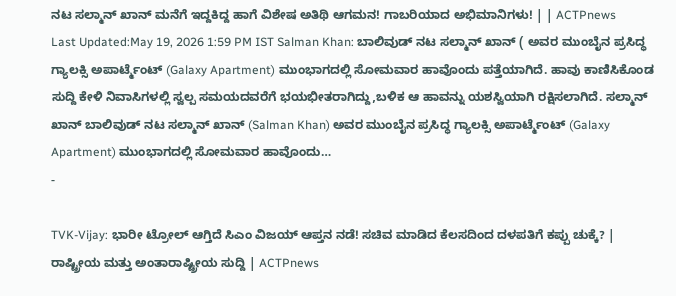ನಟ ಸಲ್ಮಾನ್ ಖಾನ್ ಮನೆಗೆ ಇದ್ದಕಿದ್ದ ಹಾಗೆ ವಿಶೇಷ ಅತಿಥಿ ಆಗಮನ! ಗಾಬರಿಯಾದ ಅಭಿಮಾನಿಗಳು! | | ACTPnews
Last Updated:May 19, 2026 1:59 PM IST Salman Khan: ಬಾಲಿವುಡ್ ನಟ ಸಲ್ಮಾನ್ ಖಾನ್ ( ಅವರ ಮುಂಬೈನ ಪ್ರಸಿದ್ಧ ಗ್ಯಾಲಕ್ಸಿ ಅಪಾರ್ಟ್ಮೆಂಟ್ (Galaxy Apartment) ಮುಂಭಾಗದಲ್ಲಿ ಸೋಮವಾರ ಹಾವೊಂದು ಪತ್ತೆಯಾಗಿದೆ. ಹಾವು ಕಾಣಿಸಿಕೊಂಡ ಸುದ್ದಿ ಕೇಳಿ ನಿವಾಸಿಗಳಲ್ಲಿ ಸ್ವಲ್ಪ ಸಮಯದವರೆಗೆ ಭಯಭೀತರಾಗಿದ್ದು,ಬಳಿಕ ಆ ಹಾವನ್ನು ಯಶಸ್ವಿಯಾಗಿ ರಕ್ಷಿಸಲಾಗಿದೆ. ಸಲ್ಮಾನ್ ಖಾನ್ ಬಾಲಿವುಡ್ ನಟ ಸಲ್ಮಾನ್ ಖಾನ್ (Salman Khan) ಅವರ ಮುಂಬೈನ ಪ್ರಸಿದ್ಧ ಗ್ಯಾಲಕ್ಸಿ ಅಪಾರ್ಟ್ಮೆಂಟ್ (Galaxy Apartment) ಮುಂಭಾಗದಲ್ಲಿ ಸೋಮವಾರ ಹಾವೊಂದು…
-

TVK-Vijay: ಭಾರೀ ಟ್ರೋಲ್ ಆಗ್ತಿದೆ ಸಿಎಂ ವಿಜಯ್ ಆಪ್ತನ ನಡೆ! ಸಚಿವ ಮಾಡಿದ ಕೆಲಸದಿಂದ ದಳಪತಿಗೆ ಕಪ್ಪು ಚುಕ್ಕೆ? | ರಾಷ್ಟ್ರೀಯ ಮತ್ತು ಅಂತಾರಾಷ್ಟ್ರೀಯ ಸುದ್ದಿ | ACTPnews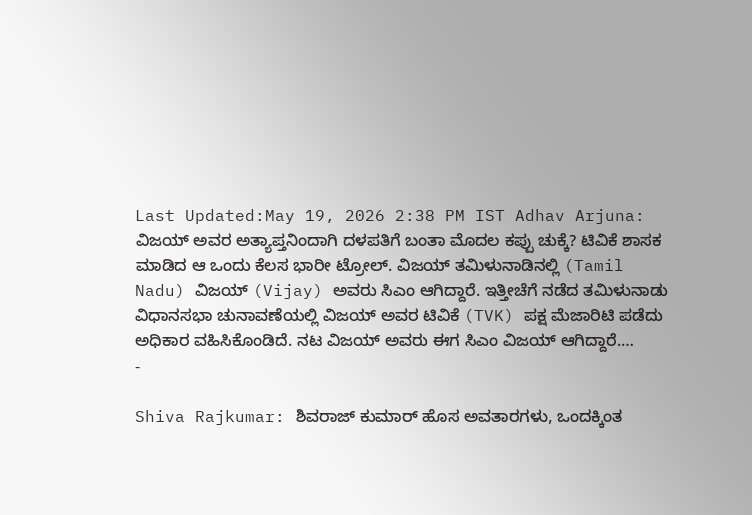Last Updated:May 19, 2026 2:38 PM IST Adhav Arjuna: ವಿಜಯ್ ಅವರ ಅತ್ಯಾಪ್ತನಿಂದಾಗಿ ದಳಪತಿಗೆ ಬಂತಾ ಮೊದಲ ಕಪ್ಪು ಚುಕ್ಕೆ? ಟಿವಿಕೆ ಶಾಸಕ ಮಾಡಿದ ಆ ಒಂದು ಕೆಲಸ ಭಾರೀ ಟ್ರೋಲ್. ವಿಜಯ್ ತಮಿಳುನಾಡಿನಲ್ಲಿ (Tamil Nadu) ವಿಜಯ್ (Vijay) ಅವರು ಸಿಎಂ ಆಗಿದ್ದಾರೆ. ಇತ್ತೀಚೆಗೆ ನಡೆದ ತಮಿಳುನಾಡು ವಿಧಾನಸಭಾ ಚುನಾವಣೆಯಲ್ಲಿ ವಿಜಯ್ ಅವರ ಟಿವಿಕೆ (TVK) ಪಕ್ಷ ಮೆಜಾರಿಟಿ ಪಡೆದು ಅಧಿಕಾರ ವಹಿಸಿಕೊಂಡಿದೆ. ನಟ ವಿಜಯ್ ಅವರು ಈಗ ಸಿಎಂ ವಿಜಯ್ ಆಗಿದ್ದಾರೆ.…
-

Shiva Rajkumar: ಶಿವರಾಜ್ ಕುಮಾರ್ ಹೊಸ ಅವತಾರಗಳು, ಒಂದಕ್ಕಿಂತ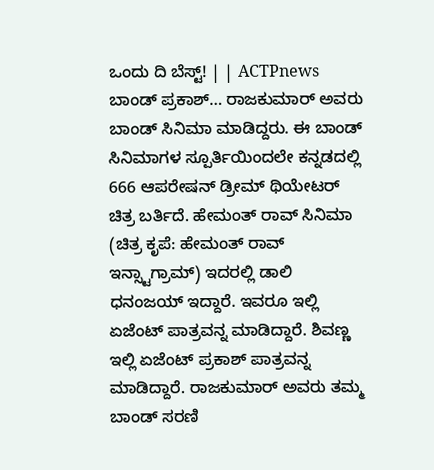ಒಂದು ದಿ ಬೆಸ್ಟ್! | | ACTPnews
ಬಾಂಡ್ ಪ್ರಕಾಶ್… ರಾಜಕುಮಾರ್ ಅವರು ಬಾಂಡ್ ಸಿನಿಮಾ ಮಾಡಿದ್ದರು. ಈ ಬಾಂಡ್ ಸಿನಿಮಾಗಳ ಸ್ಪೂರ್ತಿಯಿಂದಲೇ ಕನ್ನಡದಲ್ಲಿ 666 ಆಪರೇಷನ್ ಡ್ರೀಮ್ ಥಿಯೇಟರ್ ಚಿತ್ರ ಬರ್ತಿದೆ. ಹೇಮಂತ್ ರಾವ್ ಸಿನಿಮಾ (ಚಿತ್ರ ಕೃಪೆ: ಹೇಮಂತ್ ರಾವ್ ಇನ್ಸ್ಟಾಗ್ರಾಮ್) ಇದರಲ್ಲಿ ಡಾಲಿ ಧನಂಜಯ್ ಇದ್ದಾರೆ. ಇವರೂ ಇಲ್ಲಿ ಏಜೆಂಟ್ ಪಾತ್ರವನ್ನ ಮಾಡಿದ್ದಾರೆ. ಶಿವಣ್ಣ ಇಲ್ಲಿ ಏಜೆಂಟ್ ಪ್ರಕಾಶ್ ಪಾತ್ರವನ್ನ ಮಾಡಿದ್ದಾರೆ. ರಾಜಕುಮಾರ್ ಅವರು ತಮ್ಮ ಬಾಂಡ್ ಸರಣಿ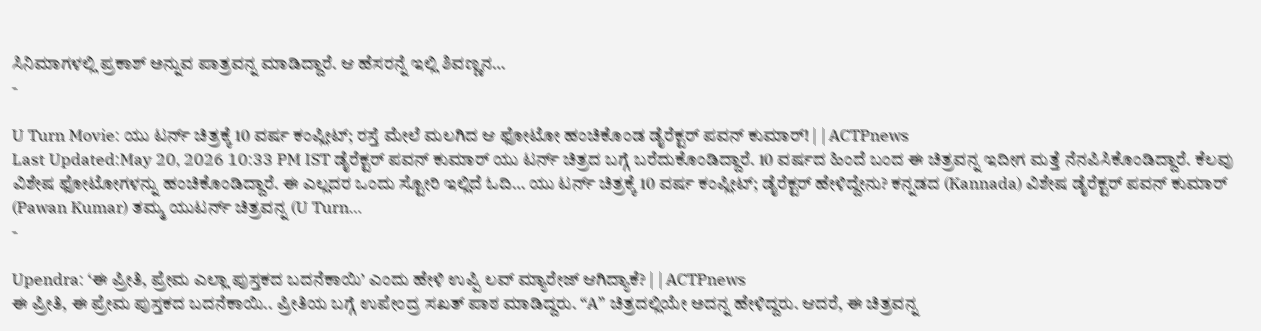ಸಿನಿಮಾಗಳಲ್ಲಿ ಪ್ರಕಾಶ್ ಅನ್ನುವ ಪಾತ್ರವನ್ನ ಮಾಡಿದ್ದಾರೆ. ಆ ಹೆಸರನ್ನೆ ಇಲ್ಲಿ ಶಿವಣ್ಣನ…
-

U Turn Movie: ಯು ಟರ್ನ್ ಚಿತ್ರಕ್ಕೆ 10 ವರ್ಷ ಕಂಪ್ಲೀಟ್; ರಸ್ತೆ ಮೇಲೆ ಮಲಗಿದ ಆ ಫೋಟೋ ಹಂಚಿಕೊಂಡ ಡೈರೆಕ್ಟರ್ ಪವನ್ ಕುಮಾರ್! | | ACTPnews
Last Updated:May 20, 2026 10:33 PM IST ಡೈರೆಕ್ಟರ್ ಪವನ್ ಕುಮಾರ್ ಯು ಟರ್ನ್ ಚಿತ್ರದ ಬಗ್ಗೆ ಬರೆದುಕೊಂಡಿದ್ದಾರೆ. 10 ವರ್ಷದ ಹಿಂದೆ ಬಂದ ಈ ಚಿತ್ರವನ್ನ ಇದೀಗ ಮತ್ತೆ ನೆನಪಿಸಿಕೊಂಡಿದ್ದಾರೆ. ಕೆಲವು ವಿಶೇಷ ಫೋಟೋಗಳನ್ನು ಹಂಚಿಕೊಂಡಿದ್ದಾರೆ. ಈ ಎಲ್ಲದರ ಒಂದು ಸ್ಟೋರಿ ಇಲ್ಲಿದೆ ಓದಿ… ಯು ಟರ್ನ್ ಚಿತ್ರಕ್ಕೆ 10 ವರ್ಷ ಕಂಪ್ಲೀಟ್; ಡೈರೆಕ್ಟರ್ ಹೇಳಿದ್ದೇನು? ಕನ್ನಡದ (Kannada) ವಿಶೇಷ ಡೈರೆಕ್ಟರ್ ಪವನ್ ಕುಮಾರ್ (Pawan Kumar) ತಮ್ಮ ಯುಟರ್ನ್ ಚಿತ್ರವನ್ನ (U Turn…
-

Upendra: ‘ಈ ಪ್ರೀತಿ, ಪ್ರೇಮ ಎಲ್ಲಾ ಪುಸ್ತಕದ ಬದನೆಕಾಯಿ’ ಎಂದು ಹೇಳಿ ಉಪ್ಪಿ ಲವ್ ಮ್ಯಾರೇಜ್ ಆಗಿದ್ಯಾಕೆ? | | ACTPnews
ಈ ಪ್ರೀತಿ, ಈ ಪ್ರೇಮ ಪುಸ್ತಕದ ಬದನೆಕಾಯಿ.. ಪ್ರೀತಿಯ ಬಗ್ಗೆ ಉಪೇಂದ್ರ ಸಖತ್ ಪಾಠ ಮಾಡಿದ್ದರು. “A” ಚಿತ್ರದಲ್ಲಿಯೇ ಅದನ್ನ ಹೇಳಿದ್ದರು. ಆದರೆ, ಈ ಚಿತ್ರವನ್ನ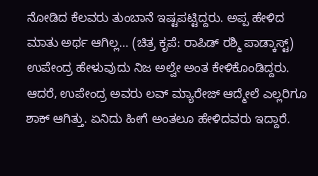ನೋಡಿದ ಕೆಲವರು ತುಂಬಾನೆ ಇಷ್ಟಪಟ್ಟಿದ್ದರು. ಅಪ್ಪ ಹೇಳಿದ ಮಾತು ಅರ್ಥ ಆಗಿಲ್ಲ… (ಚಿತ್ರ ಕೃಪೆ: ರಾಪಿಡ್ ರಶ್ಮಿ ಪಾಡ್ಕಾಸ್ಟ್) ಉಪೇಂದ್ರ ಹೇಳುವುದು ನಿಜ ಅಲ್ವೇ ಅಂತ ಕೇಳಿಕೊಂಡಿದ್ದರು. ಆದರೆ, ಉಪೇಂದ್ರ ಅವರು ಲವ್ ಮ್ಯಾರೇಜ್ ಆದ್ಮೇಲೆ ಎಲ್ಲರಿಗೂ ಶಾಕ್ ಆಗಿತ್ತು. ಏನಿದು ಹೀಗೆ ಅಂತಲೂ ಹೇಳಿದವರು ಇದ್ದಾರೆ.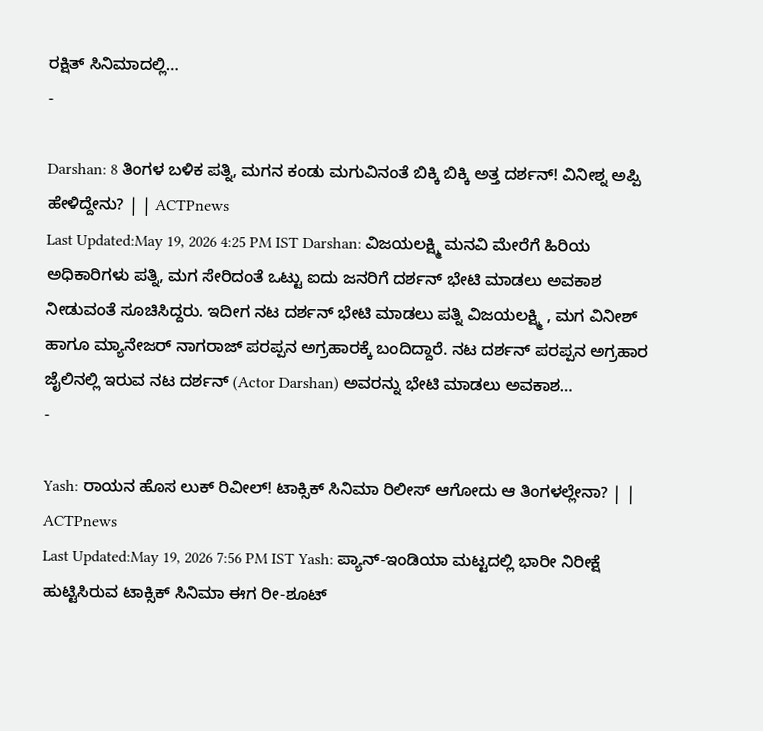ರಕ್ಷಿತ್ ಸಿನಿಮಾದಲ್ಲಿ…
-

Darshan: 8 ತಿಂಗಳ ಬಳಿಕ ಪತ್ನಿ, ಮಗನ ಕಂಡು ಮಗುವಿನಂತೆ ಬಿಕ್ಕಿ ಬಿಕ್ಕಿ ಅತ್ತ ದರ್ಶನ್! ವಿನೀಶ್ನ ಅಪ್ಪಿ ಹೇಳಿದ್ದೇನು? | | ACTPnews
Last Updated:May 19, 2026 4:25 PM IST Darshan: ವಿಜಯಲಕ್ಷ್ಮಿ ಮನವಿ ಮೇರೆಗೆ ಹಿರಿಯ ಅಧಿಕಾರಿಗಳು ಪತ್ನಿ, ಮಗ ಸೇರಿದಂತೆ ಒಟ್ಟು ಐದು ಜನರಿಗೆ ದರ್ಶನ್ ಭೇಟಿ ಮಾಡಲು ಅವಕಾಶ ನೀಡುವಂತೆ ಸೂಚಿಸಿದ್ದರು. ಇದೀಗ ನಟ ದರ್ಶನ್ ಭೇಟಿ ಮಾಡಲು ಪತ್ನಿ ವಿಜಯಲಕ್ಷ್ಮಿ , ಮಗ ವಿನೀಶ್ ಹಾಗೂ ಮ್ಯಾನೇಜರ್ ನಾಗರಾಜ್ ಪರಪ್ಪನ ಅಗ್ರಹಾರಕ್ಕೆ ಬಂದಿದ್ದಾರೆ. ನಟ ದರ್ಶನ್ ಪರಪ್ಪನ ಅಗ್ರಹಾರ ಜೈಲಿನಲ್ಲಿ ಇರುವ ನಟ ದರ್ಶನ್ (Actor Darshan) ಅವರನ್ನು ಭೇಟಿ ಮಾಡಲು ಅವಕಾಶ…
-

Yash: ರಾಯನ ಹೊಸ ಲುಕ್ ರಿವೀಲ್! ಟಾಕ್ಸಿಕ್ ಸಿನಿಮಾ ರಿಲೀಸ್ ಆಗೋದು ಆ ತಿಂಗಳಲ್ಲೇನಾ? | | ACTPnews
Last Updated:May 19, 2026 7:56 PM IST Yash: ಪ್ಯಾನ್-ಇಂಡಿಯಾ ಮಟ್ಟದಲ್ಲಿ ಭಾರೀ ನಿರೀಕ್ಷೆ ಹುಟ್ಟಿಸಿರುವ ಟಾಕ್ಸಿಕ್ ಸಿನಿಮಾ ಈಗ ರೀ-ಶೂಟ್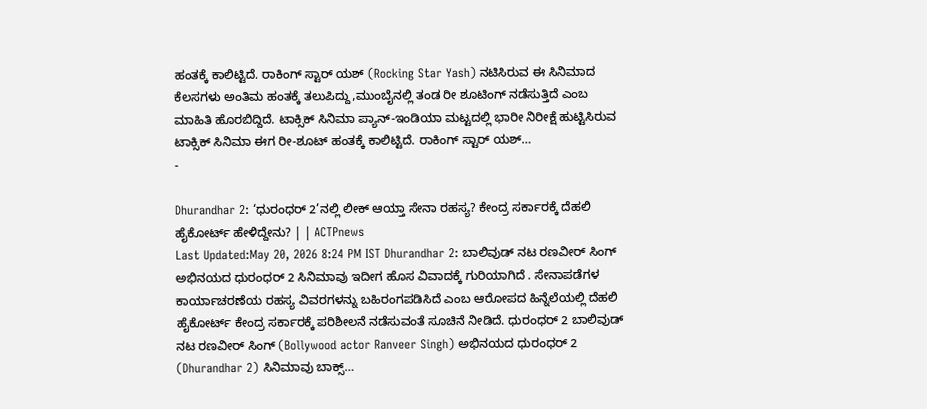ಹಂತಕ್ಕೆ ಕಾಲಿಟ್ಟಿದೆ. ರಾಕಿಂಗ್ ಸ್ಟಾರ್ ಯಶ್ (Rocking Star Yash) ನಟಿಸಿರುವ ಈ ಸಿನಿಮಾದ ಕೆಲಸಗಳು ಅಂತಿಮ ಹಂತಕ್ಕೆ ತಲುಪಿದ್ದು,ಮುಂಬೈನಲ್ಲಿ ತಂಡ ರೀ ಶೂಟಿಂಗ್ ನಡೆಸುತ್ತಿದೆ ಎಂಬ ಮಾಹಿತಿ ಹೊರಬಿದ್ದಿದೆ. ಟಾಕ್ಸಿಕ್ ಸಿನಿಮಾ ಪ್ಯಾನ್-ಇಂಡಿಯಾ ಮಟ್ಟದಲ್ಲಿ ಭಾರೀ ನಿರೀಕ್ಷೆ ಹುಟ್ಟಿಸಿರುವ ಟಾಕ್ಸಿಕ್ ಸಿನಿಮಾ ಈಗ ರೀ-ಶೂಟ್ ಹಂತಕ್ಕೆ ಕಾಲಿಟ್ಟಿದೆ. ರಾಕಿಂಗ್ ಸ್ಟಾರ್ ಯಶ್…
-

Dhurandhar 2: ‘ಧುರಂಧರ್ 2’ನಲ್ಲಿ ಲೀಕ್ ಆಯ್ತಾ ಸೇನಾ ರಹಸ್ಯ? ಕೇಂದ್ರ ಸರ್ಕಾರಕ್ಕೆ ದೆಹಲಿ ಹೈಕೋರ್ಟ್ ಹೇಳಿದ್ದೇನು? | | ACTPnews
Last Updated:May 20, 2026 8:24 PM IST Dhurandhar 2: ಬಾಲಿವುಡ್ ನಟ ರಣವೀರ್ ಸಿಂಗ್ ಅಭಿನಯದ ಧುರಂಧರ್ 2 ಸಿನಿಮಾವು ಇದೀಗ ಹೊಸ ವಿವಾದಕ್ಕೆ ಗುರಿಯಾಗಿದೆ . ಸೇನಾಪಡೆಗಳ ಕಾರ್ಯಾಚರಣೆಯ ರಹಸ್ಯ ವಿವರಗಳನ್ನು ಬಹಿರಂಗಪಡಿಸಿದೆ ಎಂಬ ಆರೋಪದ ಹಿನ್ನೆಲೆಯಲ್ಲಿ ದೆಹಲಿ ಹೈಕೋರ್ಟ್ ಕೇಂದ್ರ ಸರ್ಕಾರಕ್ಕೆ ಪರಿಶೀಲನೆ ನಡೆಸುವಂತೆ ಸೂಚಿನೆ ನೀಡಿದೆ. ಧುರಂಧರ್ 2 ಬಾಲಿವುಡ್ ನಟ ರಣವೀರ್ ಸಿಂಗ್ (Bollywood actor Ranveer Singh) ಅಭಿನಯದ ಧುರಂಧರ್ 2 (Dhurandhar 2) ಸಿನಿಮಾವು ಬಾಕ್ಸ್…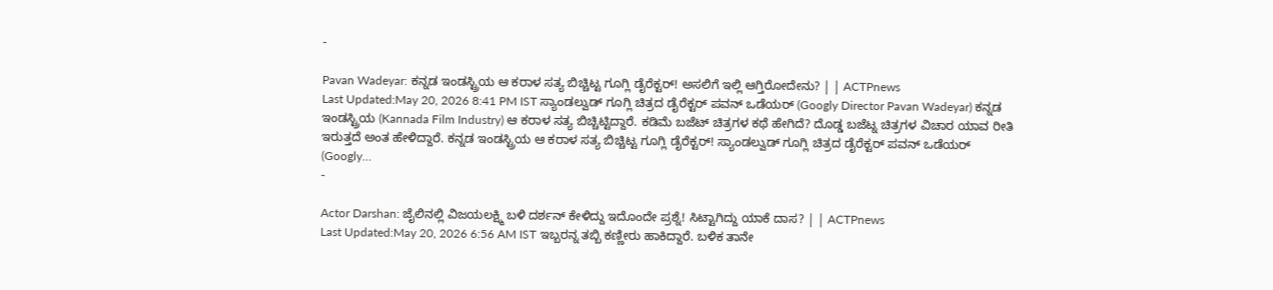-

Pavan Wadeyar: ಕನ್ನಡ ಇಂಡಸ್ಟ್ರಿಯ ಆ ಕರಾಳ ಸತ್ಯ ಬಿಚ್ಚಿಟ್ಟ ಗೂಗ್ಲಿ ಡೈರೆಕ್ಟರ್! ಅಸಲಿಗೆ ಇಲ್ಲಿ ಆಗ್ತಿರೋದೇನು? | | ACTPnews
Last Updated:May 20, 2026 8:41 PM IST ಸ್ಯಾಂಡಲ್ವುಡ್ ಗೂಗ್ಲಿ ಚಿತ್ರದ ಡೈರೆಕ್ಟರ್ ಪವನ್ ಒಡೆಯರ್ (Googly Director Pavan Wadeyar) ಕನ್ನಡ ಇಂಡಸ್ಟ್ರಿಯ (Kannada Film Industry) ಆ ಕರಾಳ ಸತ್ಯ ಬಿಚ್ಚಿಟ್ಟಿದ್ದಾರೆ. ಕಡಿಮೆ ಬಜೆಟ್ ಚಿತ್ರಗಳ ಕಥೆ ಹೇಗಿದೆ? ದೊಡ್ಡ ಬಜೆಟ್ನ ಚಿತ್ರಗಳ ವಿಚಾರ ಯಾವ ರೀತಿ ಇರುತ್ತದೆ ಅಂತ ಹೇಳಿದ್ದಾರೆ. ಕನ್ನಡ ಇಂಡಸ್ಟ್ರಿಯ ಆ ಕರಾಳ ಸತ್ಯ ಬಿಚ್ಚಿಟ್ಟ ಗೂಗ್ಲಿ ಡೈರೆಕ್ಟರ್! ಸ್ಯಾಂಡಲ್ವುಡ್ ಗೂಗ್ಲಿ ಚಿತ್ರದ ಡೈರೆಕ್ಟರ್ ಪವನ್ ಒಡೆಯರ್ (Googly…
-

Actor Darshan: ಜೈಲಿನಲ್ಲಿ ವಿಜಯಲಕ್ಷ್ಮಿ ಬಳಿ ದರ್ಶನ್ ಕೇಳಿದ್ದು ಇದೊಂದೇ ಪ್ರಶ್ನೆ! ಸಿಟ್ಟಾಗಿದ್ದು ಯಾಕೆ ದಾಸ? | | ACTPnews
Last Updated:May 20, 2026 6:56 AM IST ಇಬ್ಬರನ್ನ ತಬ್ಬಿ ಕಣ್ಣೀರು ಹಾಕಿದ್ದಾರೆ. ಬಳಿಕ ತಾನೇ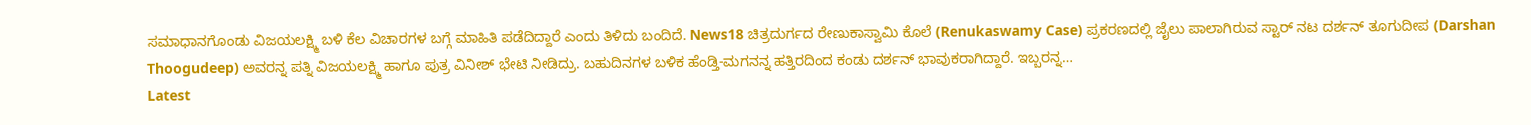ಸಮಾಧಾನಗೊಂಡು ವಿಜಯಲಕ್ಷ್ಮಿ ಬಳಿ ಕೆಲ ವಿಚಾರಗಳ ಬಗ್ಗೆ ಮಾಹಿತಿ ಪಡೆದಿದ್ದಾರೆ ಎಂದು ತಿಳಿದು ಬಂದಿದೆ. News18 ಚಿತ್ರದುರ್ಗದ ರೇಣುಕಾಸ್ವಾಮಿ ಕೊಲೆ (Renukaswamy Case) ಪ್ರಕರಣದಲ್ಲಿ ಜೈಲು ಪಾಲಾಗಿರುವ ಸ್ಟಾರ್ ನಟ ದರ್ಶನ್ ತೂಗುದೀಪ (Darshan Thoogudeep) ಅವರನ್ನ ಪತ್ನಿ ವಿಜಯಲಕ್ಷ್ಮಿ ಹಾಗೂ ಪುತ್ರ ವಿನೀಶ್ ಭೇಟಿ ನೀಡಿದ್ರು. ಬಹುದಿನಗಳ ಬಳಿಕ ಹೆಂಡ್ತಿ-ಮಗನನ್ನ ಹತ್ತಿರದಿಂದ ಕಂಡು ದರ್ಶನ್ ಭಾವುಕರಾಗಿದ್ದಾರೆ. ಇಬ್ಬರನ್ನ…
Latest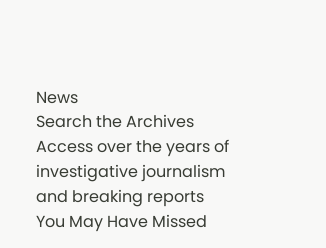News
Search the Archives
Access over the years of investigative journalism and breaking reports
You May Have Missed